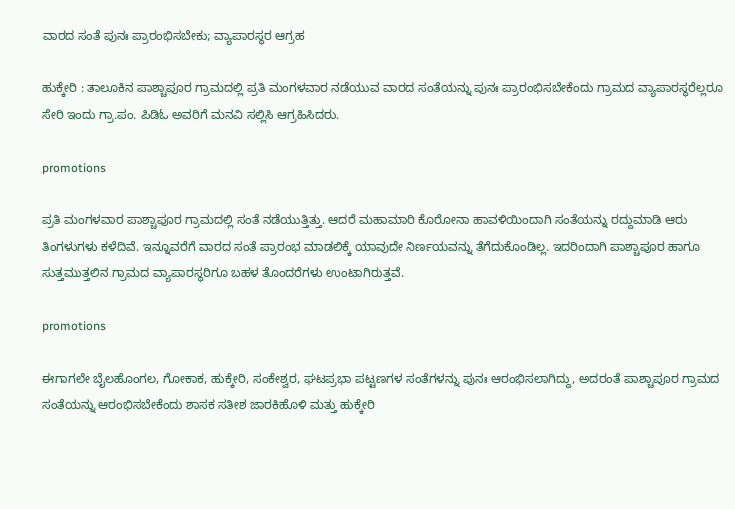ವಾರದ ಸಂತೆ ಪುನಃ ಪ್ರಾರಂಭಿಸಬೇಕು; ವ್ಯಾಪಾರಸ್ಥರ ಆಗ್ರಹ

ಹುಕ್ಕೇರಿ : ತಾಲೂಕಿನ ಪಾಶ್ಚಾಪೂರ ಗ್ರಾಮದಲ್ಲಿ ಪ್ರತಿ ಮಂಗಳವಾರ ನಡೆಯುವ ವಾರದ ಸಂತೆಯನ್ನು ಪುನಃ ಪ್ರಾರಂಭಿಸಬೇಕೆಂದು ಗ್ರಾಮದ ವ್ಯಾಪಾರಸ್ಥರೆಲ್ಲರೂ ಸೇರಿ ಇಂದು ಗ್ರಾ.ಪಂ. ಪಿಡಿಓ ಅವರಿಗೆ ಮನವಿ ಸಲ್ಲಿಸಿ ಆಗ್ರಹಿಸಿದರು.

promotions

ಪ್ರತಿ ಮಂಗಳವಾರ ಪಾಶ್ಚಾಪೂರ ಗ್ರಾಮದಲ್ಲಿ ಸಂತೆ ನಡೆಯುತ್ತಿತ್ತು. ಆದರೆ ಮಹಾಮಾರಿ ಕೊರೋನಾ ಹಾವಳಿಯಿಂದಾಗಿ ಸಂತೆಯನ್ನು ರದ್ದುಮಾಡಿ ಆರು ತಿಂಗಳುಗಳು ಕಳೆದಿವೆ. ಇನ್ನೂವರೆಗೆ ವಾರದ ಸಂತೆ ಪ್ರಾರಂಭ ಮಾಡಲಿಕ್ಕೆ ಯಾವುದೇ ನಿರ್ಣಯವನ್ನು ತೆಗೆದುಕೊಂಡಿಲ್ಲ. ಇದರಿಂದಾಗಿ ಪಾಶ್ಚಾಪೂರ ಹಾಗೂ ಸುತ್ತಮುತ್ತಲಿನ ಗ್ರಾಮದ ವ್ಯಾಪಾರಸ್ಥರಿಗೂ ಬಹಳ ತೊಂದರೆಗಳು ಉಂಟಾಗಿರುತ್ತವೆ.

promotions

ಈಗಾಗಲೇ ಬೈಲಹೊಂಗಲ, ಗೋಕಾಕ, ಹುಕ್ಕೇರಿ, ಸಂಕೇಶ್ವರ, ಘಟಪ್ರಭಾ ಪಟ್ಟಣಗಳ ಸಂತೆಗಳನ್ನು ಪುನಃ ಆರಂಭಿಸಲಾಗಿದ್ದು, ಅದರಂತೆ ಪಾಶ್ಚಾಪೂರ ಗ್ರಾಮದ ಸಂತೆಯನ್ನು ಆರಂಭಿಸಬೇಕೆಂದು ಶಾಸಕ ಸತೀಶ ಜಾರಕಿಹೊಳಿ ಮತ್ತು ಹುಕ್ಕೇರಿ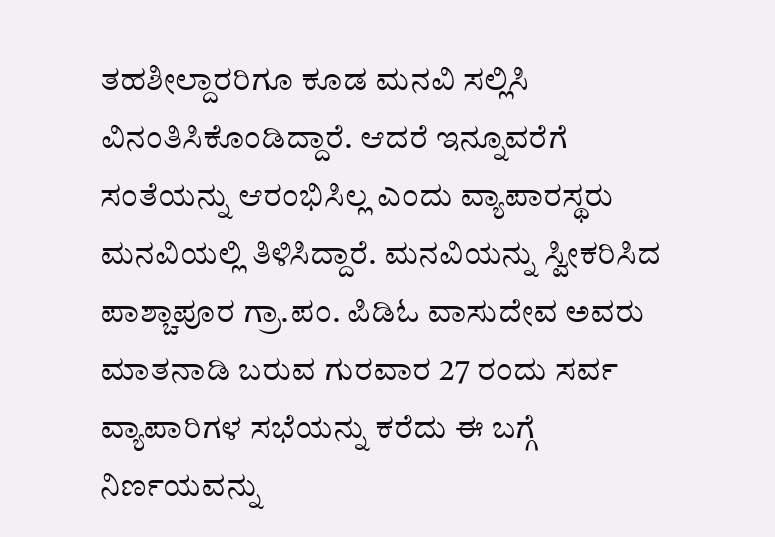ತಹಶೀಲ್ದಾರರಿಗೂ ಕೂಡ ಮನವಿ ಸಲ್ಲಿಸಿ ವಿನಂತಿಸಿಕೊಂಡಿದ್ದಾರೆ. ಆದರೆ ಇನ್ನೂವರೆಗೆ ಸಂತೆಯನ್ನು ಆರಂಭಿಸಿಲ್ಲ ಎಂದು ವ್ಯಾಪಾರಸ್ಥರು ಮನವಿಯಲ್ಲಿ ತಿಳಿಸಿದ್ದಾರೆ. ಮನವಿಯನ್ನು ಸ್ವೀಕರಿಸಿದ ಪಾಶ್ಚಾಪೂರ ಗ್ರಾ.ಪಂ. ಪಿಡಿಓ ವಾಸುದೇವ ಅವರು ಮಾತನಾಡಿ ಬರುವ ಗುರವಾರ 27 ರಂದು ಸರ್ವ ವ್ಯಾಪಾರಿಗಳ ಸಭೆಯನ್ನು ಕರೆದು ಈ ಬಗ್ಗೆ ನಿರ್ಣಯವನ್ನು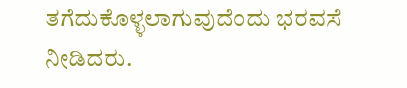ತಗೆದುಕೊಳ್ಳಲಾಗುವುದೆಂದು ಭರವಸೆ ನೀಡಿದರು.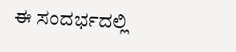ಈ ಸಂದರ್ಭದಲ್ಲಿ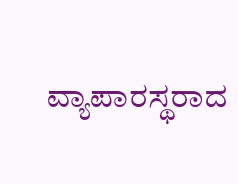ವ್ಯಾಪಾರಸ್ಥರಾದ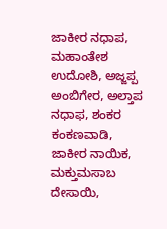ಜಾಕೀರ ನಧಾಪ, ಮಹಾಂತೇಶ ಉದೋಶಿ, ಅಜ್ಜಪ್ಪ ಅಂಬಿಗೇರ, ಅಲ್ತಾಪ ನಧಾಫ, ಶಂಕರ ಕಂಕಣವಾಡಿ, ಜಾಕೀರ ನಾಯಿಕ, ಮಕ್ತುಮಸಾಬ ದೇಸಾಯಿ,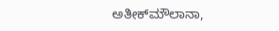ಅತೀಕ್‍ಮೌಲಾನಾ,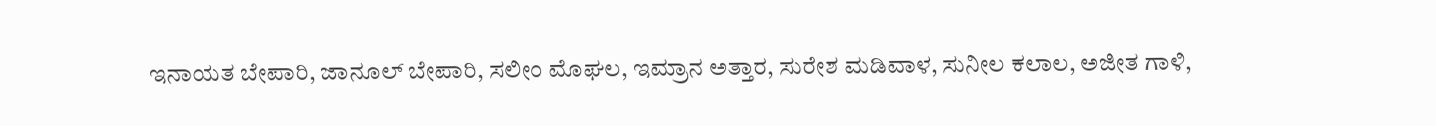ಇನಾಯತ ಬೇಪಾರಿ, ಜಾನೂಲ್ ಬೇಪಾರಿ, ಸಲೀಂ ಮೊಘಲ, ಇಮ್ರಾನ ಅತ್ತಾರ, ಸುರೇಶ ಮಡಿವಾಳ, ಸುನೀಲ ಕಲಾಲ, ಅಜೀತ ಗಾಳಿ,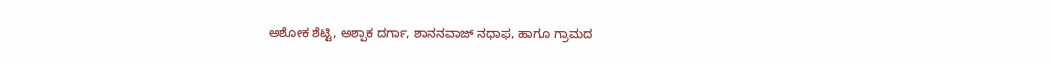ಅಶೋಕ ಶೆಟ್ಟಿ, ಅಶ್ಪಾಕ ದರ್ಗಾ, ಶಾನನವಾಜ್ ನಧಾಫ, ಹಾಗೂ ಗ್ರಾಮದ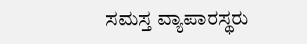ಸಮಸ್ತ ವ್ಯಾಪಾರಸ್ಥರು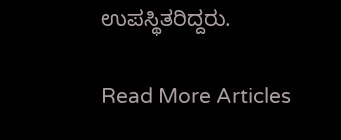ಉಪಸ್ಥಿತರಿದ್ದರು.

Read More Articles